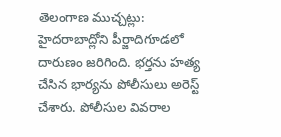తెలంగాణ ముచ్చట్లు:
హైదరాబాద్లోని పీర్జాదిగూడలో దారుణం జరిగింది. భర్తను హత్య చేసిన భార్యను పోలీసులు అరెస్ట్ చేశారు. పోలీసుల వివరాల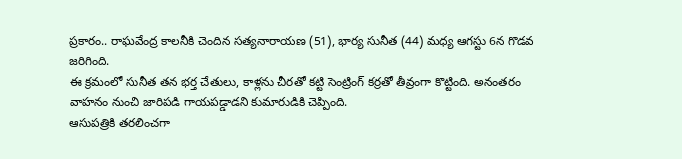ప్రకారం.. రాఘవేంద్ర కాలనీకి చెందిన సత్యనారాయణ (51), భార్య సునీత (44) మధ్య ఆగస్టు 6న గొడవ జరిగింది.
ఈ క్రమంలో సునీత తన భర్త చేతులు, కాళ్లను చీరతో కట్టి సెంట్రింగ్ కర్రతో తీవ్రంగా కొట్టింది. అనంతరం వాహనం నుంచి జారిపడి గాయపడ్డాడని కుమారుడికి చెప్పింది.
ఆసుపత్రికి తరలించగా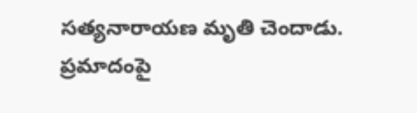సత్యనారాయణ మృతి చెందాడు. ప్రమాదంపై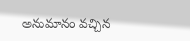అనుమానం వచ్చిన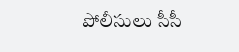పోలీసులు సీసీ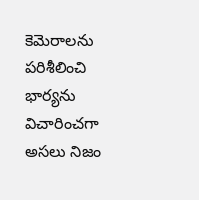కెమెరాలను పరిశీలించి భార్యను విచారించగా అసలు నిజం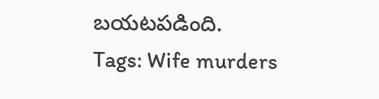బయటపడింది.
Tags: Wife murders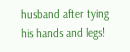husband after tying his hands and legs!